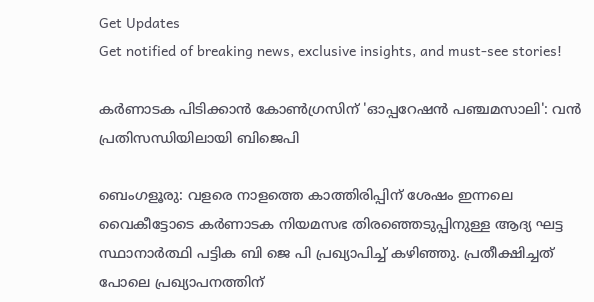Get Updates
Get notified of breaking news, exclusive insights, and must-see stories!

കർണാടക പിടിക്കാന്‍ കോണ്‍ഗ്രസിന് 'ഓപ്പറേഷന്‍ പഞ്ചമസാലി': വന്‍ പ്രതിസന്ധിയിലായി ബിജെപി

ബെംഗളൂരു: വളരെ നാളത്തെ കാത്തിരിപ്പിന് ശേഷം ഇന്നലെ വൈകീട്ടോടെ കർണാടക നിയമസഭ തിരഞ്ഞെടുപ്പിനുള്ള ആദ്യ ഘട്ട സ്ഥാനാർത്ഥി പട്ടിക ബി ജെ പി പ്രഖ്യാപിച്ച് കഴിഞ്ഞു. പ്രതീക്ഷിച്ചത് പോലെ പ്രഖ്യാപനത്തിന്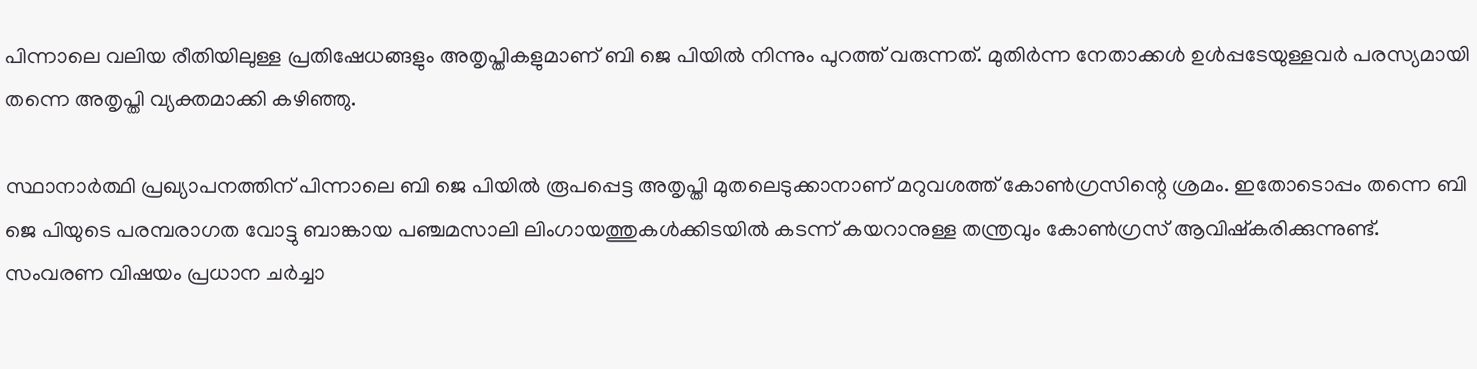പിന്നാലെ വലിയ രീതിയിലുള്ള പ്രതിഷേധങ്ങളും അതൃപ്തികളുമാണ് ബി ജെ പിയില്‍ നിന്നും പുറത്ത് വരുന്നത്. മുതിർന്ന നേതാക്കള്‍ ഉള്‍പ്പടേയുള്ളവർ പരസ്യമായി തന്നെ അതൃപ്തി വ്യക്തമാക്കി കഴിഞ്ഞു.

സ്ഥാനാർത്ഥി പ്രഖ്യാപനത്തിന് പിന്നാലെ ബി ജെ പിയില്‍ രൂപപ്പെട്ട അതൃപ്തി മുതലെടുക്കാനാണ് മറുവശത്ത് കോണ്‍ഗ്രസിന്റെ ശ്രമം. ഇതോടൊപ്പം തന്നെ ബി ജെ പിയുടെ പരമ്പരാഗത വോട്ടു ബാങ്കായ പഞ്ചമസാലി ലിംഗായത്തുകൾക്കിടയിൽ കടന്ന് കയറാനുള്ള തന്ത്രവും കോണ്‍ഗ്രസ് ആവിഷ്കരിക്കുന്നുണ്ട്. സംവരണ വിഷയം പ്രധാന ചർച്ചാ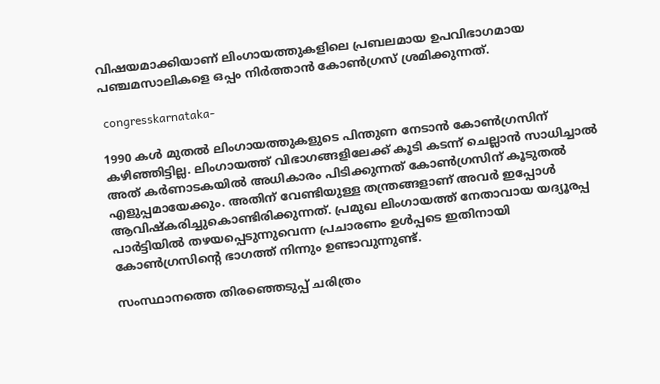വിഷയമാക്കിയാണ് ലിംഗായത്തുകളിലെ പ്രബലമായ ഉപവിഭാഗമായ പഞ്ചമസാലികളെ ഒപ്പം നിർത്താന്‍ കോണ്‍ഗ്രസ് ശ്രമിക്കുന്നത്.

 congresskarnataka-

1990 കൾ മുതൽ ലിംഗായത്തുകളുടെ പിന്തുണ നേടാൻ കോൺഗ്രസിന് കഴിഞ്ഞിട്ടില്ല. ലിംഗായത്ത് വിഭാഗങ്ങളിലേക്ക് കൂടി കടന്ന് ചെല്ലാന്‍ സാധിച്ചാല്‍ അത് കർണാടകയില്‍ അധികാരം പിടിക്കുന്നത് കോണ്‍ഗ്രസിന് കൂടുതല്‍ എളുപ്പമായേക്കും. അതിന് വേണ്ടിയുള്ള തന്ത്രങ്ങളാണ് അവർ ഇപ്പോള്‍ ആവിഷ്കരിച്ചുകൊണ്ടിരിക്കുന്നത്. പ്രമുഖ ലിംഗായത്ത് നേതാവായ യദ്യൂരപ്പ പാർട്ടിയില്‍ തഴയപ്പെടുന്നുവെന്ന പ്രചാരണം ഉള്‍പ്പടെ ഇതിനായി കോണ്‍ഗ്രസിന്റെ ഭാഗത്ത് നിന്നും ഉണ്ടാവുന്നുണ്ട്.

സംസ്ഥാനത്തെ തിരഞ്ഞെടുപ്പ് ചരിത്രം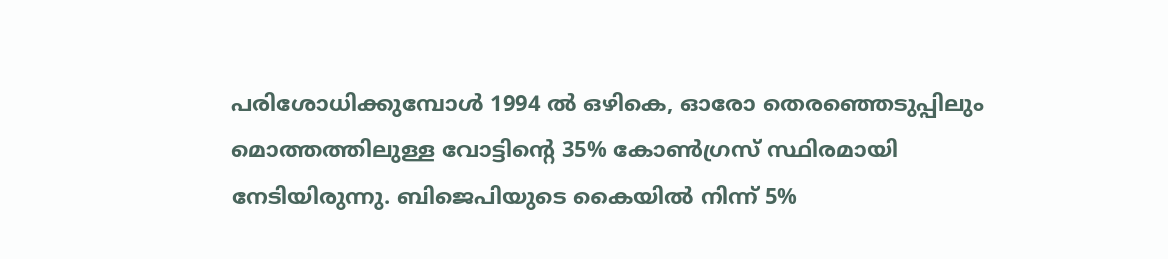പരിശോധിക്കുമ്പോള്‍ 1994 ല്‍ ഒഴികെ, ഓരോ തെരഞ്ഞെടുപ്പിലും മൊത്തത്തിലുള്ള വോട്ടിന്റെ 35% കോൺഗ്രസ് സ്ഥിരമായി നേടിയിരുന്നു. ബിജെപിയുടെ കൈയിൽ നിന്ന് 5%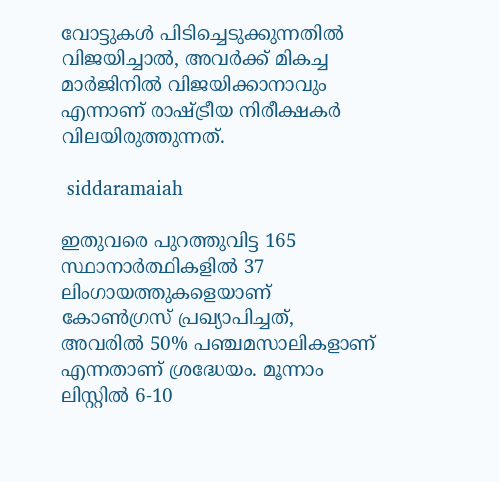വോട്ടുകൾ പിടിച്ചെടുക്കുന്നതില്‍ വിജയിച്ചാൽ, അവർക്ക് മികച്ച മാർജിനിൽ വിജയിക്കാനാവും എന്നാണ് രാഷ്ട്രീയ നിരീക്ഷകർ വിലയിരുത്തുന്നത്.

 siddaramaiah

ഇതുവരെ പുറത്തുവിട്ട 165 സ്ഥാനാർത്ഥികളിൽ 37 ലിംഗായത്തുകളെയാണ് കോൺഗ്രസ് പ്രഖ്യാപിച്ചത്, അവരിൽ 50% പഞ്ചമസാലികളാണ് എന്നതാണ് ശ്രദ്ധേയം. മൂന്നാം ലിസ്റ്റിൽ 6-10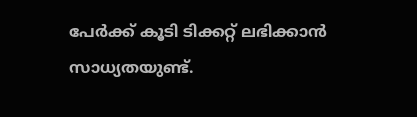പേർക്ക് കൂടി ടിക്കറ്റ് ലഭിക്കാൻ സാധ്യതയുണ്ട്.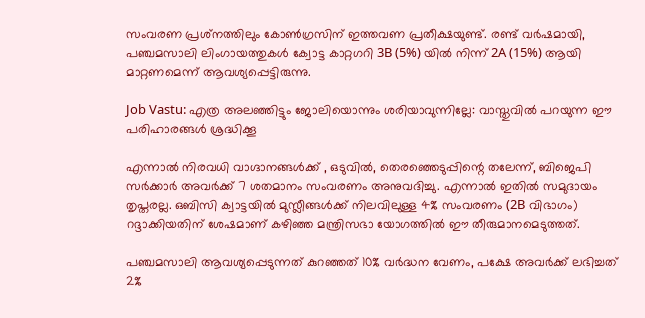സംവരണ പ്രശ്‌നത്തിലും കോൺഗ്രസിന് ഇത്തവണ പ്രതീക്ഷയുണ്ട്. രണ്ട് വർഷമായി, പഞ്ചമസാലി ലിംഗായത്തുകൾ ക്വോട്ട കാറ്റഗറി 3B (5%) യിൽ നിന്ന് 2A (15%) ആയി മാറ്റണമെന്ന് ആവശ്യപ്പെട്ടിരുന്നു.

Job Vastu: എത്ര അലഞ്ഞിട്ടും ജോലിയൊന്നും ശരിയാവുന്നില്ലേ: വാസ്തുവില്‍ പറയുന്ന ഈ പരിഹാരങ്ങള്‍ ശ്രദ്ധിക്കൂ

എന്നാൽ നിരവധി വാഗ്ദാനങ്ങള്‍ക്ക് , ഒടുവിൽ, തെരഞ്ഞെടുപ്പിന്റെ തലേന്ന്, ബിജെപി സർക്കാർ അവർക്ക് 7 ശതമാനം സംവരണം അനുവദിച്ചു. എന്നാല്‍ ഇതില്‍ സമുദായം തൃപ്തരല്ല. ഒബിസി ക്വാട്ടയിൽ മുസ്ലീങ്ങൾക്ക് നിലവിലുള്ള 4% സംവരണം (2B വിഭാഗം) റദ്ദാക്കിയതിന് ശേഷമാണ് കഴിഞ്ഞ മന്ത്രിസഭാ യോഗത്തിൽ ഈ തീരുമാനമെടുത്തത്.

പഞ്ചമസാലി ആവശ്യപ്പെടുന്നത് കുറഞ്ഞത് 10% വർദ്ധന വേണം, പക്ഷേ അവർക്ക് ലഭിച്ചത് 2%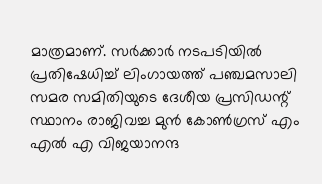മാത്രമാണ്. സർക്കാർ നടപടിയില്‍ പ്രതിഷേധിച്ച് ലിംഗായത്ത് പഞ്ചമസാലി സമര സമിതിയുടെ ദേശീയ പ്രസിഡന്റ് സ്ഥാനം രാജിവച്ച മുൻ കോൺഗ്രസ് എം എൽ എ വിജയാനന്ദ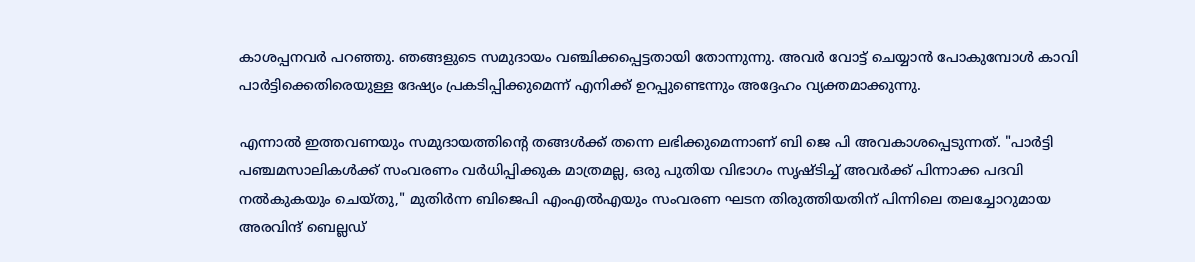കാശപ്പനവർ പറഞ്ഞു. ഞങ്ങളുടെ സമുദായം വഞ്ചിക്കപ്പെട്ടതായി തോന്നുന്നു. അവർ വോട്ട് ചെയ്യാൻ പോകുമ്പോൾ കാവി പാർട്ടിക്കെതിരെയുള്ള ദേഷ്യം പ്രകടിപ്പിക്കുമെന്ന് എനിക്ക് ഉറപ്പുണ്ടെന്നും അദ്ദേഹം വ്യക്തമാക്കുന്നു.

എന്നാല്‍ ഇത്തവണയും സമുദായത്തിന്റെ തങ്ങള്‍ക്ക് തന്നെ ലഭിക്കുമെന്നാണ് ബി ജെ പി അവകാശപ്പെടുന്നത്. "പാർട്ടി പഞ്ചമസാലികൾക്ക് സംവരണം വർധിപ്പിക്കുക മാത്രമല്ല, ഒരു പുതിയ വിഭാഗം സൃഷ്ടിച്ച് അവർക്ക് പിന്നാക്ക പദവി നൽകുകയും ചെയ്‌തു," മുതിർന്ന ബിജെപി എംഎൽഎയും സംവരണ ഘടന തിരുത്തിയതിന് പിന്നിലെ തലച്ചോറുമായ അരവിന്ദ് ബെല്ലഡ്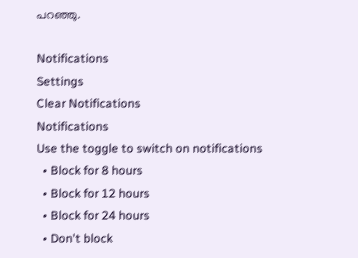പറഞ്ഞു.

Notifications
Settings
Clear Notifications
Notifications
Use the toggle to switch on notifications
  • Block for 8 hours
  • Block for 12 hours
  • Block for 24 hours
  • Don't block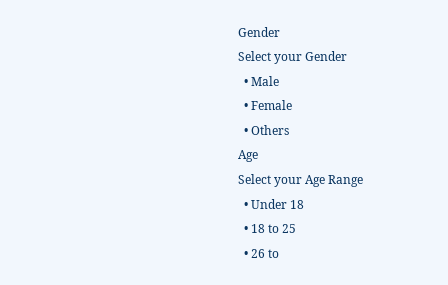Gender
Select your Gender
  • Male
  • Female
  • Others
Age
Select your Age Range
  • Under 18
  • 18 to 25
  • 26 to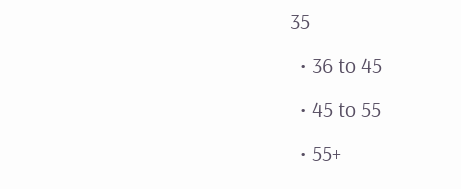35
  • 36 to 45
  • 45 to 55
  • 55+